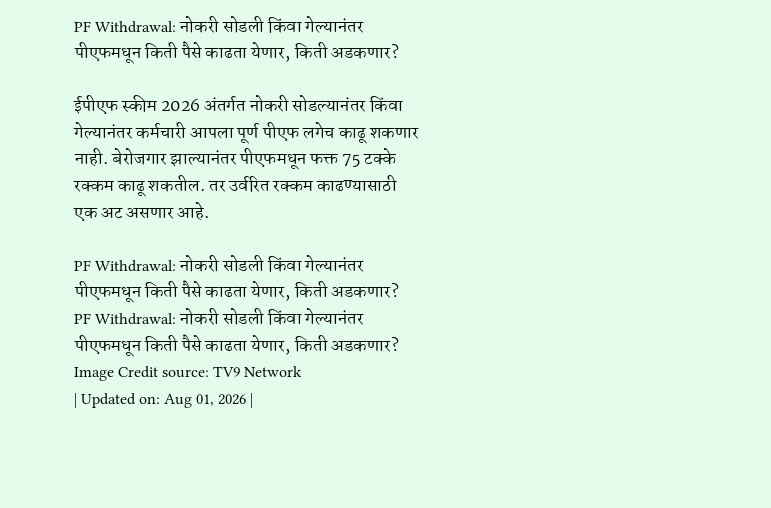PF Withdrawal: नोकरी सोडली किंवा गेल्यानंतर पीएफमधून किती पैसे काढता येणार, किती अडकणार?

ईपीएफ स्कीम 2026 अंतर्गत नोकरी सोडल्यानंतर किंवा गेल्यानंतर कर्मचारी आपला पूर्ण पीएफ लगेच काढू शकणार नाही. बेरोजगार झाल्यानंतर पीएफमधून फक्त 75 टक्के रक्कम काढू शकतील. तर उर्वरित रक्कम काढण्यासाठी एक अट असणार आहे.

PF Withdrawal: नोकरी सोडली किंवा गेल्यानंतर पीएफमधून किती पैसे काढता येणार, किती अडकणार?
PF Withdrawal: नोकरी सोडली किंवा गेल्यानंतर पीएफमधून किती पैसे काढता येणार, किती अडकणार?
Image Credit source: TV9 Network
| Updated on: Aug 01, 2026 |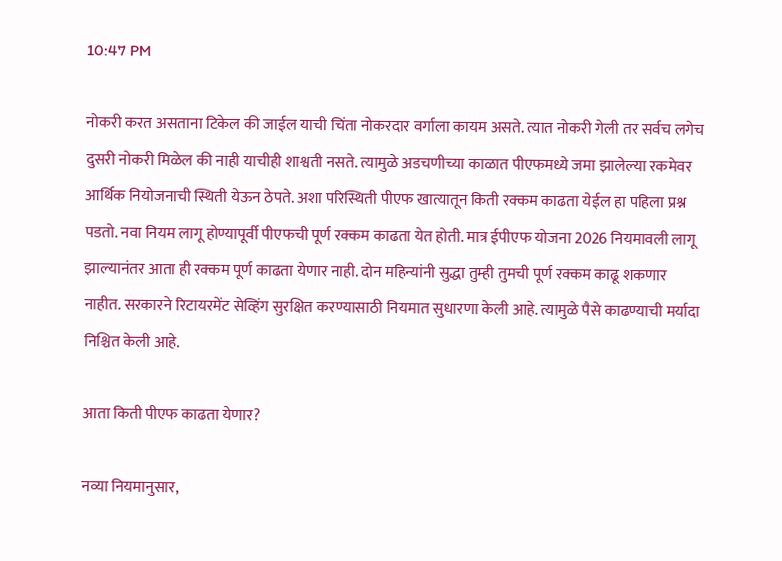10:47 PM

नोकरी करत असताना टिकेल की जाईल याची चिंता नोकरदार वर्गाला कायम असते. त्यात नोकरी गेली तर सर्वच लगेच दुसरी नोकरी मिळेल की नाही याचीही शाश्वती नसते. त्यामुळे अडचणीच्या काळात पीएफमध्ये जमा झालेल्या रकमेवर आर्थिक नियोजनाची स्थिती येऊन ठेपते. अशा परिस्थिती पीएफ खात्यातून किती रक्कम काढता येईल हा पहिला प्रश्न पडतो. नवा नियम लागू होण्यापूर्वी पीएफची पूर्ण रक्कम काढता येत होती. मात्र ईपीएफ योजना 2026 नियमावली लागू झाल्यानंतर आता ही रक्कम पूर्ण काढता येणार नाही. दोन महिन्यांनी सुद्धा तुम्ही तुमची पूर्ण रक्कम काढू शकणार नाहीत. सरकारने रिटायरमेंट सेव्हिंग सुरक्षित करण्यासाठी नियमात सुधारणा केली आहे. त्यामुळे पैसे काढण्याची मर्यादा निश्चित केली आहे.

आता किती पीएफ काढता येणार?

नव्या नियमानुसार,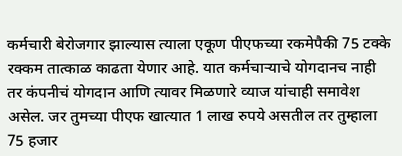कर्मचारी बेरोजगार झाल्यास त्याला एकूण पीएफच्या रकमेपैकी 75 टक्के रक्कम तात्काळ काढता येणार आहे. यात कर्मचाऱ्याचे योगदानच नाही तर कंपनीचं योगदान आणि त्यावर मिळणारे व्याज यांचाही समावेश असेल. जर तुमच्या पीएफ खात्यात 1 लाख रुपये असतील तर तुम्हाला 75 हजार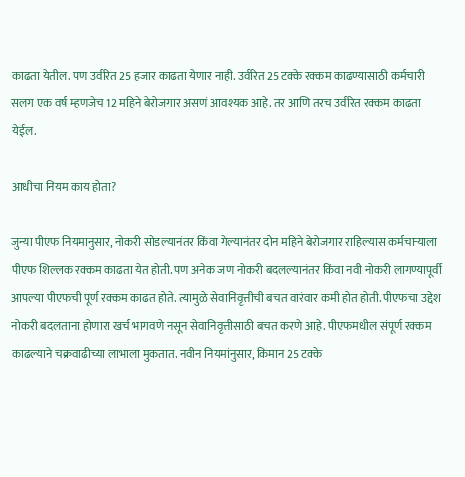काढता येतील. पण उर्वरित 25 हजार काढता येणार नाही. उर्वरित 25 टक्के रक्कम काढण्यासाठी कर्मचारी सलग एक वर्ष म्हणजेच 12 महिने बेरोजगार असणं आवश्यक आहे. तर आणि तरच उर्वरित रक्कम काढता येईल.

आधीचा नियम काय होता?

जुन्या पीएफ नियमानुसार, नोकरी सोडल्यानंतर किंवा गेल्यानंतर दोन महिने बेरोजगार राहिल्यास कर्मचाऱ्याला पीएफ शिल्लक रक्कम काढता येत होती. पण अनेक जण नोकरी बदलल्यानंतर किंवा नवी नोकरी लागण्यापूर्वी आपल्या पीएफची पूर्ण रक्कम काढत होते. त्यामुळे सेवानिवृत्तीची बचत वारंवार कमी होत होती. पीएफचा उद्देश नोकरी बदलताना होणारा खर्च भागवणे नसून सेवानिवृत्तीसाठी बचत करणे आहे. पीएफमधील संपूर्ण रक्कम काढल्याने चक्रवाढीच्या लाभाला मुकतात. नवीन नियमांनुसार, किमान 25 टक्के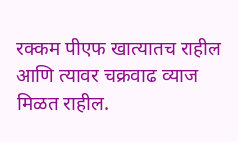रक्कम पीएफ खात्यातच राहील आणि त्यावर चक्रवाढ व्याज मिळत राहील.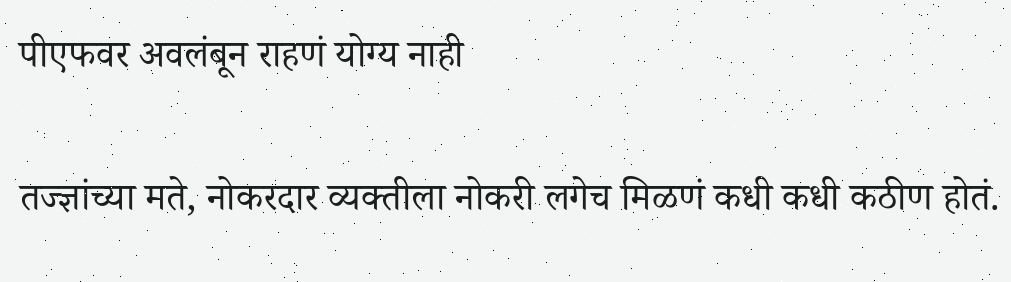पीएफवर अवलंबून राहणं योग्य नाही

तज्ज्ञांच्या मते, नोकरदार व्यक्तीला नोकरी लगेच मिळणं कधी कधी कठीण होतं.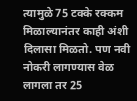त्यामुळे 75 टक्के रक्कम मिळाल्यानंतर काही अंशी दिलासा मिळतो. पण नवी नोकरी लागण्यास वेळ लागला तर 25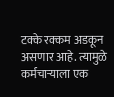टक्के रक्कम अडकून असणार आहे. त्यामुळे कर्मचाऱ्याला एक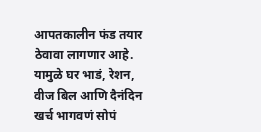आपतकालीन फंड तयार ठेवावा लागणार आहे. यामुळे घर भाडं, रेशन, वीज बिल आणि दैनंदिन खर्च भागवणं सोपं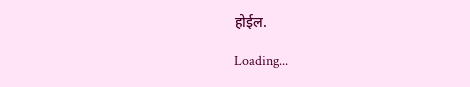होईल.

Loading...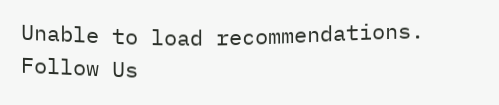Unable to load recommendations.
Follow Us